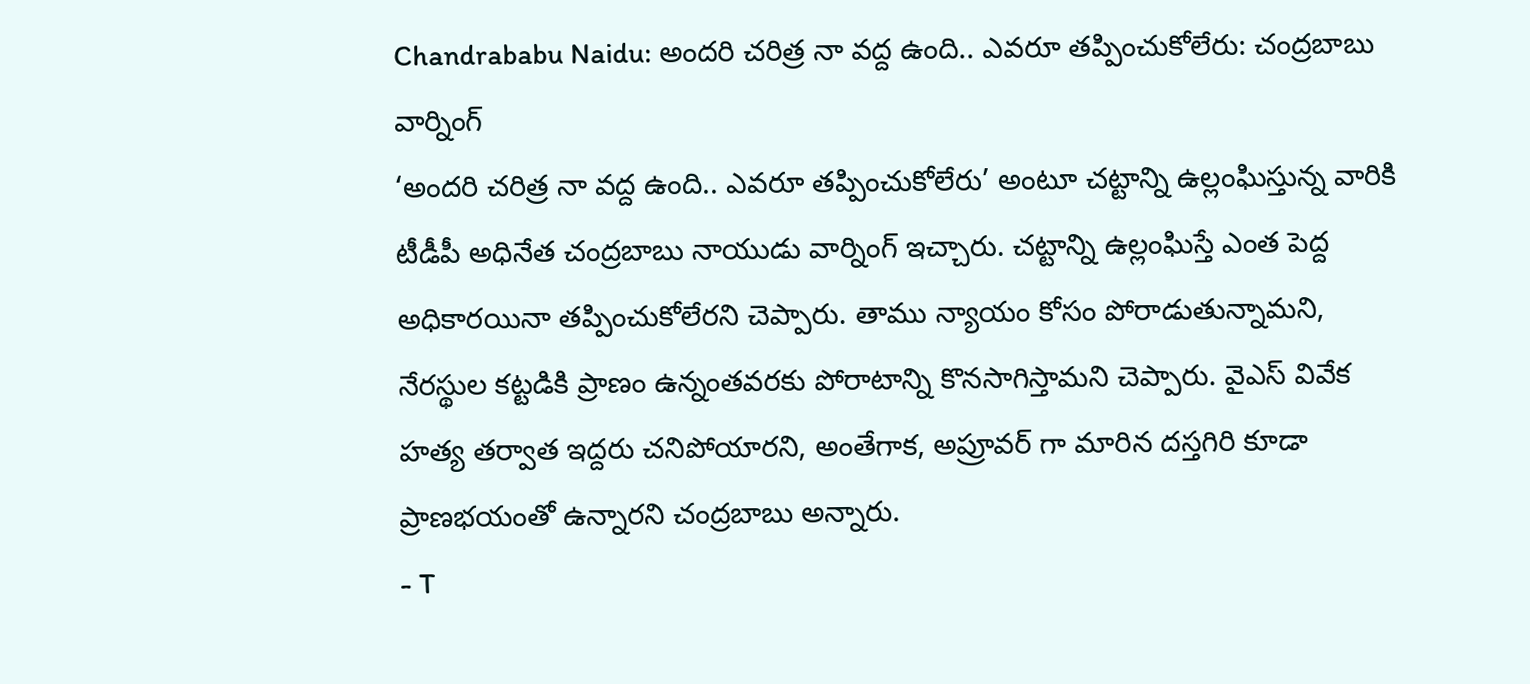Chandrababu Naidu: అందరి చరిత్ర నా వద్ద ఉంది.. ఎవరూ తప్పించుకోలేరు: చంద్రబాబు వార్నింగ్
‘అందరి చరిత్ర నా వద్ద ఉంది.. ఎవరూ తప్పించుకోలేరు’ అంటూ చట్టాన్ని ఉల్లంఘిస్తున్న వారికి టీడీపీ అధినేత చంద్రబాబు నాయుడు వార్నింగ్ ఇచ్చారు. చట్టాన్ని ఉల్లంఘిస్తే ఎంత పెద్ద అధికారయినా తప్పించుకోలేరని చెప్పారు. తాము న్యాయం కోసం పోరాడుతున్నామని, నేరస్థుల కట్టడికి ప్రాణం ఉన్నంతవరకు పోరాటాన్ని కొనసాగిస్తామని చెప్పారు. వైఎస్ వివేక హత్య తర్వాత ఇద్దరు చనిపోయారని, అంతేగాక, అప్రూవర్ గా మారిన దస్తగిరి కూడా ప్రాణభయంతో ఉన్నారని చంద్రబాబు అన్నారు.
- T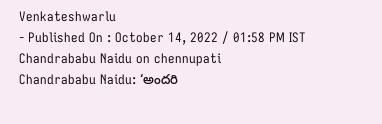Venkateshwarlu
- Published On : October 14, 2022 / 01:58 PM IST
Chandrababu Naidu on chennupati
Chandrababu Naidu: ‘అందరి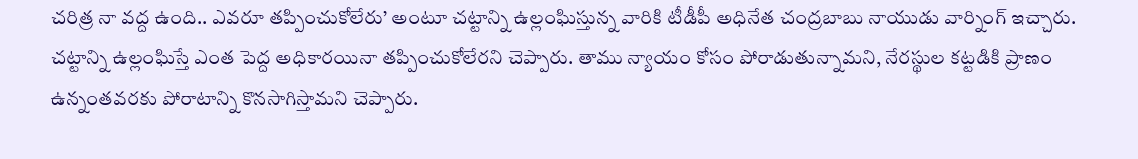చరిత్ర నా వద్ద ఉంది.. ఎవరూ తప్పించుకోలేరు’ అంటూ చట్టాన్ని ఉల్లంఘిస్తున్న వారికి టీడీపీ అధినేత చంద్రబాబు నాయుడు వార్నింగ్ ఇచ్చారు. చట్టాన్ని ఉల్లంఘిస్తే ఎంత పెద్ద అధికారయినా తప్పించుకోలేరని చెప్పారు. తాము న్యాయం కోసం పోరాడుతున్నామని, నేరస్థుల కట్టడికి ప్రాణం ఉన్నంతవరకు పోరాటాన్ని కొనసాగిస్తామని చెప్పారు.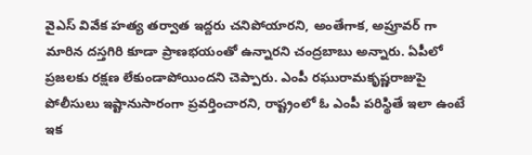వైఎస్ వివేక హత్య తర్వాత ఇద్దరు చనిపోయారని, అంతేగాక, అప్రూవర్ గా మారిన దస్తగిరి కూడా ప్రాణభయంతో ఉన్నారని చంద్రబాబు అన్నారు. ఏపీలో ప్రజలకు రక్షణ లేకుండాపోయిందని చెప్పారు. ఎంపీ రఘురామకృష్ణరాజుపై పోలీసులు ఇష్టానుసారంగా ప్రవర్తించారని, రాష్ట్రంలో ఓ ఎంపీ పరిస్థితే ఇలా ఉంటే ఇక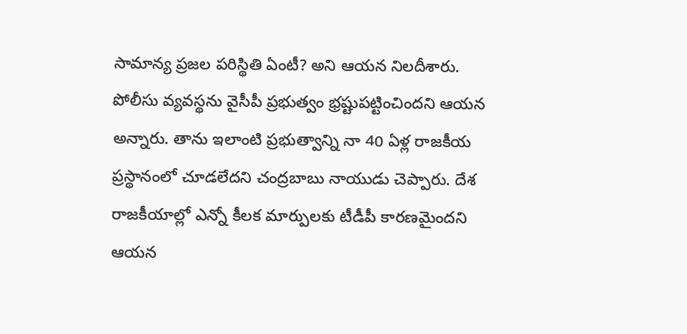సామాన్య ప్రజల పరిస్థితి ఏంటీ? అని ఆయన నిలదీశారు.
పోలీసు వ్యవస్థను వైసీపీ ప్రభుత్వం భ్రష్టుపట్టించిందని ఆయన అన్నారు. తాను ఇలాంటి ప్రభుత్వాన్ని నా 40 ఏళ్ల రాజకీయ ప్రస్థానంలో చూడలేదని చంద్రబాబు నాయుడు చెప్పారు. దేశ రాజకీయాల్లో ఎన్నో కీలక మార్పులకు టీడీపీ కారణమైందని ఆయన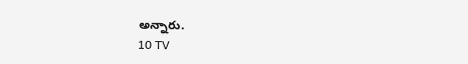అన్నారు.
10 TV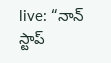live: “నాన్ స్టాప్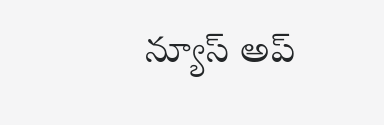న్యూస్ అప్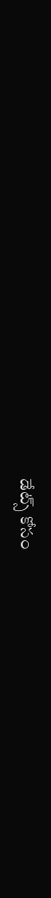డేట్స్ కోసం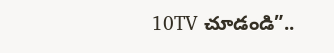10TV చూడండి”..